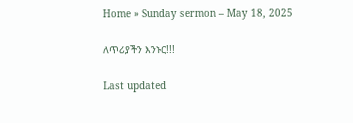Home » Sunday sermon – May 18, 2025

ለጥሪያችን እንኑር!!!

Last updated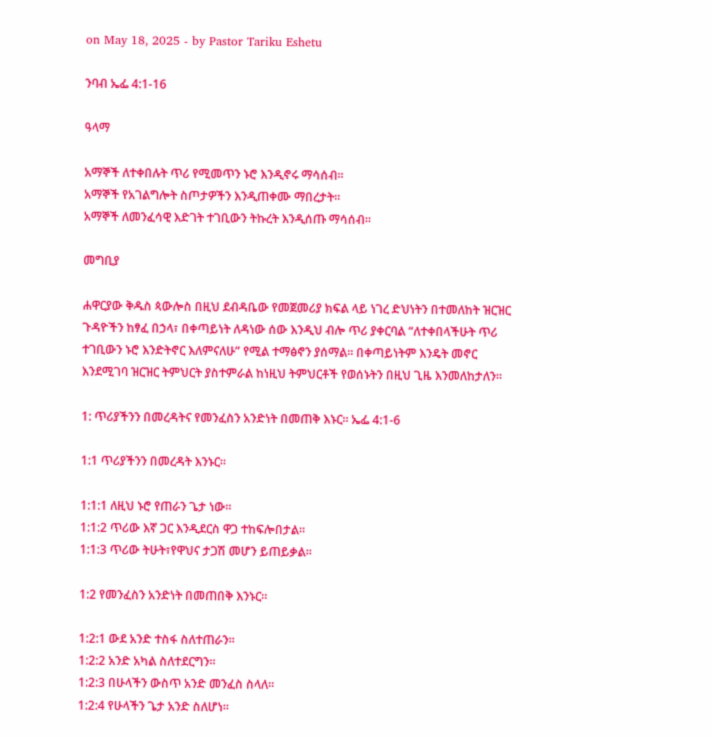on May 18, 2025 - by Pastor Tariku Eshetu

ንባብ ኤፌ 4:1-16

ዓላማ

አማኞች ለተቀበሉት ጥሪ የሚመጥን ኑሮ እንዲኖሩ ማሳሰብ።
አማኞች የአገልግሎት ስጦታዎችን እንዲጠቀሙ ማበረታት።
አማኞች ለመንፈሳዊ እድገት ተገቢውን ትኩረት እንዲሰጡ ማሳሰብ።

መግቢያ

ሐዋርያው ቅዱስ ጳውሎስ በዚህ ደብዳቤው የመጀመሪያ ክፍል ላይ ነገረ ድህነትን በተመለከት ዝርዝር ጉዳዮችን ከፃፈ በኃላ፣ በቀጣይነት ለዳነው ሰው እንዲህ ብሎ ጥሪ ያቀርባል “ለተቀበላችሁት ጥሪ ተገቢውን ኑሮ እንድትኖር እለምናለሁ” የሚል ተማፅኖን ያሰማል። በቀጣይነትም እንዴት መኖር እንደሚገባ ዝርዝር ትምህርት ያስተምራል ከነዚህ ትምህርቶች የወሰኑትን በዚህ ጊዜ እንመለከታለን።

1: ጥሪያችንን በመረዳትና የመንፈስን አንድነት በመጠቅ እኑር። ኤፌ 4:1-6

1:1 ጥሪያችንን በመረዳት እንኑር።

1:1:1 ለዚህ ኑሮ የጠራን ጌታ ነው።
1:1:2 ጥሪው እኛ ጋር እንዲደርስ ዋጋ ተከፍሎበታል።
1:1:3 ጥሪው ትሁት፣የዋህና ታጋሽ መሆን ይጠይቃል።

1:2 የመንፈስን አንድነት በመጠበቅ እንኑር።

1:2:1 ውደ አንድ ተስፋ ስለተጠራን።
1:2:2 አንድ አካል ስለተደርግን።
1:2:3 በሁላችን ውስጥ አንድ መንፈስ ስላለ።
1:2:4 የሁላችን ጌታ አንድ ስለሆነ።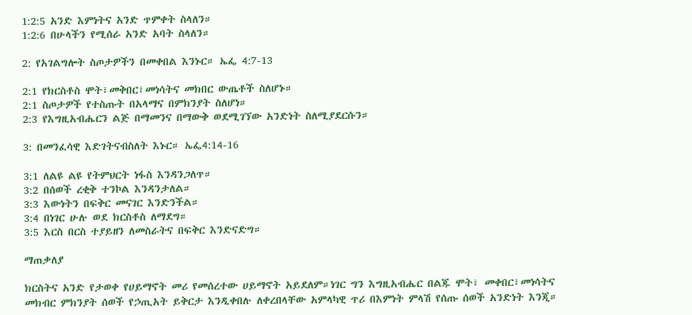1:2:5 አንድ እምነትና አንድ ጥምቀት ስላለን።
1:2:6 በሁላችን የሚሰራ አንድ አባት ስላለን።

2: የአገልግሎት ስጦታዎችን በመቀበል እንኑር። ኤፌ 4:7-13

2:1 የክርስቶስ ሞት፣መቅበር፣መነሳትና መክበር ውጤቶች ስለሆኑ።
2:1 ስጦታዎች የተስጡት በአላማና በምክንያት ስለሆነ።
2:3 የእግዚአብሔርን ልጅ በማመንና በማውቅ ወደሚገኘው አንድነት ስለሚያደርሱን።

3: በመንፈሳዊ እድገትናብስለት እኑር። ኤፌ4:14-16

3:1 ለልዩ ልዩ የትምህርት ነፋስ እንዳንጋለጥ።
3:2 በሰወች ረቂቅ ተንኮል እንዳንታለል።
3:3 እውነትን በፍቅር መናገር እንድንችል።
3:4 በነገር ሁሉ ወደ ክርስቶስ ለማደግ።
3:5 እርስ በርስ ተያይዘን ለመስራትና በፍቅር እንድናድግ።

ማጠቃለያ

ክርስትና አንድ የታወቀ የሀይማኖት መሪ የመሰረተው ሀይማኖት አይደለም።ነገር ግን እግዚአብሔር በልጁ ሞት፣ መቀበር፣መነሳትና መክብር ምክንያት ሰወች የኃጢአት ይቅርታ እንዲቀበሉ ለቀረበላቸው አምላካዊ ጥሪ በእምነት ምላሽ የሰጡ ሰወች አንድነት እንጂ።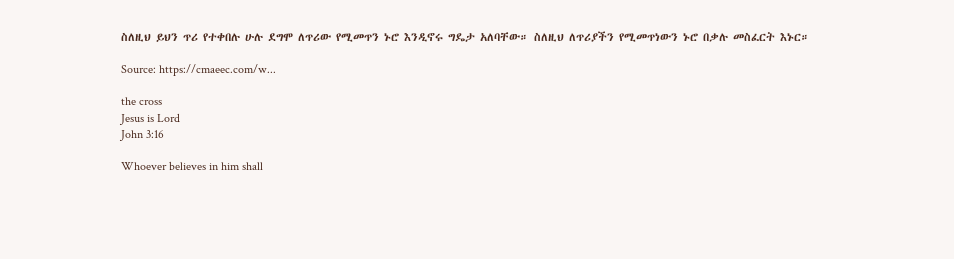ስለዚህ ይህን ጥሪ የተቀበሉ ሁሉ ደግሞ ለጥሪው የሚመጥን ኑሮ እንዲኖሩ ግዴታ አለባቸው። ስለዚህ ለጥሪያችን የሚመጥነውን ኑሮ በቃሉ መስፈርት እኑር።

Source: https://cmaeec.com/w...

the cross
Jesus is Lord
John 3:16

Whoever believes in him shall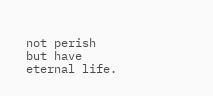not perish but have eternal life.